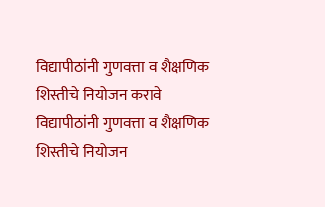विद्यापीठांनी गुणवत्ता व शैक्षणिक शिस्तीचे नियोजन करावे
विद्यापीठांनी गुणवत्ता व शैक्षणिक शिस्तीचे नियोजन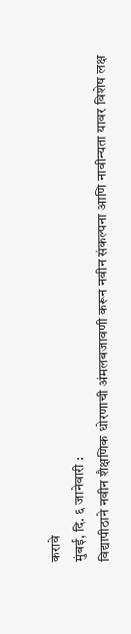करावे
मुंबई, दि. ६ जानेवारी :
विद्यापीठाने नवीन शैक्षणिक धोरणाची अंमलबजावणी करून नवीन संकल्पना आणि नावीन्यता यावर विशेष लक्ष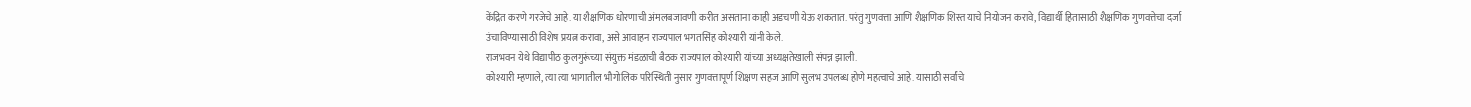केंद्रित करणे गरजेचे आहे. या शैक्षणिक धोरणाची अंमलबजावणी करीत असताना काही अडचणी येऊ शकतात. परंतु गुणवत्ता आणि शैक्षणिक शिस्त याचे नियोजन करावे, विद्यार्थी हितासाठी शैक्षणिक गुणवत्तेचा दर्जा उंचाविण्यासाठी विशेष प्रयत्न करावा, असे आवाहन राज्यपाल भगतसिंह कोश्यारी यांनी केले.
राजभवन येथे विद्यापीठ कुलगुरूंच्या संयुक्त मंडळाची बैठक राज्यपाल कोश्यारी यांच्या अध्यक्षतेखाली संपन्न झाली.
कोश्यारी म्हणाले, त्या त्या भागातील भौगोलिक परिस्थिती नुसार गुणवत्तापूर्ण शिक्षण सहज आणि सुलभ उपलब्ध होणे महत्वाचे आहे. यासाठी सर्वांचे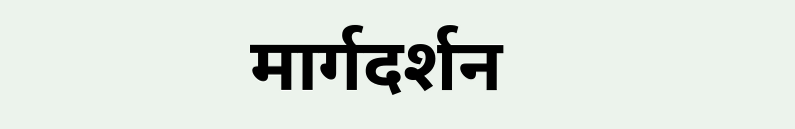मार्गदर्शन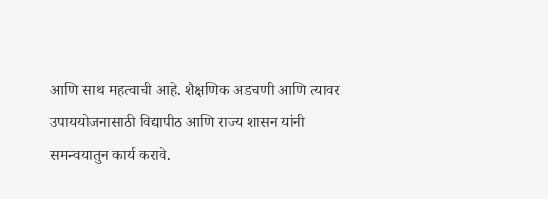आणि साथ महत्वाची आहे. शैक्षणिक अडचणी आणि त्यावर उपाययोजनासाठी विद्यापीठ आणि राज्य शासन यांनी समन्वयातुन कार्य करावे.